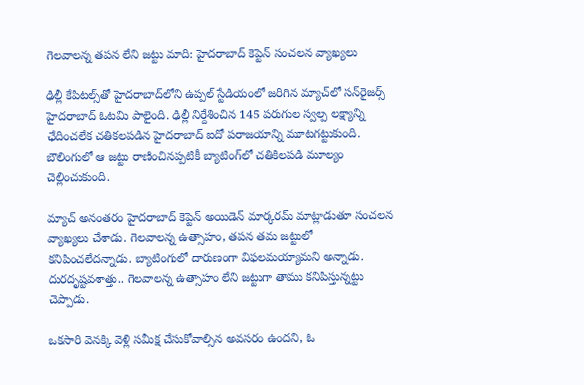గెలవాలన్న తపన లేని జట్టు మాది: హైదరాబాద్ కెప్టెన్ సంచలన వ్యాఖ్యలు

ఢిల్లీ కేపిటల్స్‌తో హైదరాబాద్‌లోని ఉప్పల్ స్టేడియంలో జరిగిన మ్యాచ్‌లో సన్‌రైజర్స్ హైదరాబాద్ ఓటమి పాలైంది. ఢిల్లీ నిర్దేశించిన 145 పరుగుల స్వల్ప లక్ష్యాన్ని ఛేదించలేక చతికలపడిన హైదరాబాద్ ఐదో పరాజయాన్ని మూటగట్టుకుంది. బౌలింగులో ఆ జట్టు రాణించినప్పటికీ బ్యాటింగ్‌లో చతికిలపడి మూల్యం చెల్లించుకుంది.

మ్యాచ్ అనంతరం హైదరాబాద్ కెప్టెన్ అయిడెన్ మార్కరమ్ మాట్లాడుతూ సంచలన వ్యాఖ్యలు చేశాడు. గెలవాలన్న ఉత్సాహం, తపన తమ జట్టులో కనిపించలేదన్నాడు. బ్యాటింగులో దారుణంగా విఫలమయ్యామని అన్నాడు. దురదృష్టవశాత్తు.. గెలవాలన్న ఉత్సాహం లేని జట్టుగా తాము కనిపిస్తున్నట్టు చెప్పాడు.

ఒకసారి వెనక్కి వెళ్లి సమీక్ష చేసుకోవాల్సిన అవసరం ఉందని, ఓ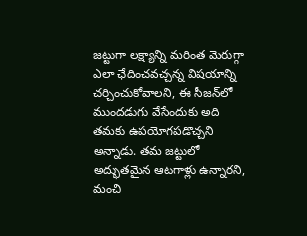జట్టుగా లక్ష్యాన్ని మరింత మెరుగ్గా ఎలా ఛేదించవచ్చన్న విషయాన్ని చర్చించుకోవాలని, ఈ సీజన్‌లో ముందడుగు వేసేందుకు అది తమకు ఉపయోగపడొచ్చని అన్నాడు. తమ జట్టులో అద్భుతమైన ఆటగాళ్లు ఉన్నారని, మంచి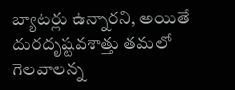బ్యాటర్లు ఉన్నారని, అయితే దురదృష్టవశాత్తు తమలో గెలవాలన్న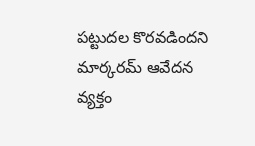పట్టుదల కొరవడిందని మార్కరమ్ ఆవేదన వ్యక్తం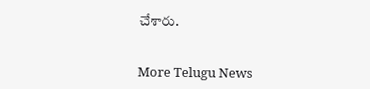చేశారు.


More Telugu News